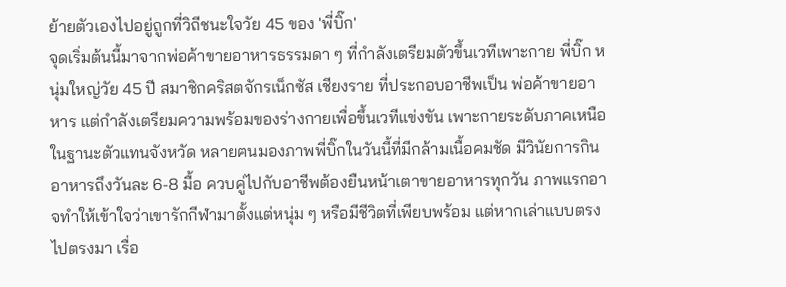ย้ายตัวเองไปอยู่ถูกที่วิถีชนะใจวัย 45 ของ 'พี่บิ๊ก'
จุดเริ่มต้นนี้มาจากพ่อค้าขายอาหารธรรมดา ๆ ที่กำลังเตรียมตัวขึ้นเวทีเพาะกาย พี่บิ๊ก หนุ่มใหญ่วัย 45 ปี สมาชิกคริสตจักรเน็กซัส เชียงราย ที่ประกอบอาชีพเป็น พ่อค้าขายอาหาร แต่กำลังเตรียมความพร้อมของร่างกายเพื่อขึ้นเวทีแข่งขัน เพาะกายระดับภาคเหนือ ในฐานะตัวแทนจังหวัด หลายฅนมองภาพพี่บิ๊กในวันนี้ที่มีกล้ามเนื้อคมชัด มีวินัยการกินอาหารถึงวันละ 6-8 มื้อ ควบคู่ไปกับอาชีพต้องยืนหน้าเตาขายอาหารทุกวัน ภาพแรกอาจทำให้เข้าใจว่าเขารักกีฬามาตั้งแต่หนุ่ม ๆ หรือมีชีวิตที่เพียบพร้อม แต่หากเล่าแบบตรงไปตรงมา เรื่อ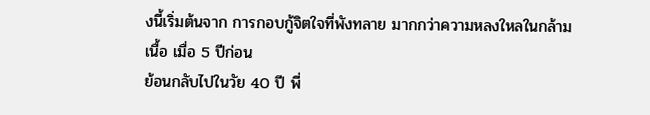งนี้เริ่มต้นจาก การกอบกู้จิตใจที่พังทลาย มากกว่าความหลงใหลในกล้ามเนื้อ เมื่อ 5 ปีก่อน
ย้อนกลับไปในวัย 40 ปี พี่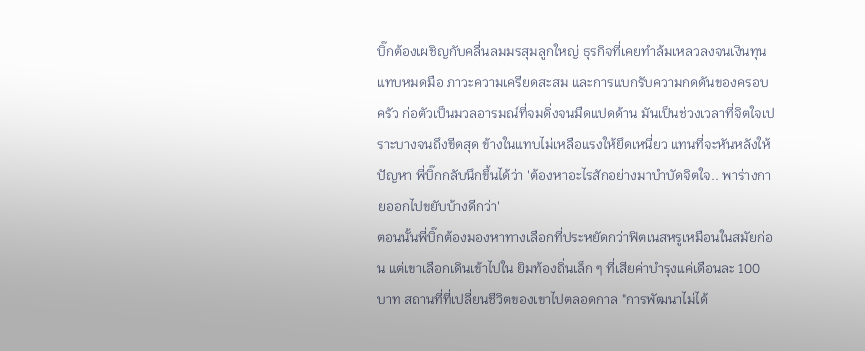บิ๊กต้องเผชิญกับคลื่นลมมรสุมลูกใหญ่ ธุรกิจที่เคยทำล้มเหลวลงจนเงินทุนแทบหมดมือ ภาวะความเครียดสะสม และการแบกรับความกดดันของครอบครัว ก่อตัวเป็นมวลอารมณ์ที่จมดิ่งจนมืดแปดด้าน มันเป็นช่วงเวลาที่จิตใจเปราะบางจนถึงขีดสุด ข้างในแทบไม่เหลือแรงให้ยึดเหนี่ยว แทนที่จะหันหลังให้ปัญหา พี่บิ๊กกลับนึกขึ้นได้ว่า 'ต้องหาอะไรสักอย่างมาบำบัดจิตใจ.. พาร่างกายออกไปขยับบ้างดีกว่า'
ตอนนั้นพี่บิ๊กต้องมองหาทางเลือกที่ประหยัดกว่าฟิตเนสหรูเหมือนในสมัยก่อน แต่เขาเลือกเดินเข้าไปใน ยิมท้องถิ่นเล็ก ๆ ที่เสียค่าบำรุงแค่เดือนละ 100 บาท สถานที่ที่เปลี่ยนชีวิตของเขาไปตลอดกาล "การพัฒนาไม่ได้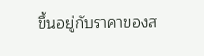ขึ้นอยู่กับราคาของส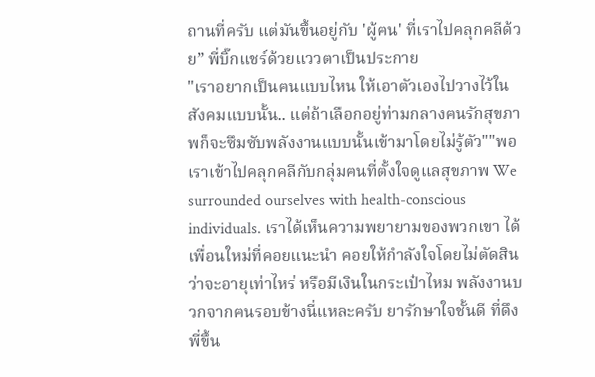ถานที่ครับ แต่มันขึ้นอยู่กับ 'ผู้ฅน' ที่เราไปคลุกคลีด้วย” พี่บิ๊กแชร์ด้วยแววตาเป็นประกาย
"เราอยากเป็นฅนแบบไหน ให้เอาตัวเองไปวางไว้ในสังคมแบบนั้น.. แต่ถ้าเลือกอยู่ท่ามกลางฅนรักสุขภาพก็จะซึมซับพลังงานแบบนั้นเข้ามาโดยไม่รู้ตัว""พอเราเข้าไปคลุกคลีกับกลุ่มฅนที่ตั้งใจดูแลสุขภาพ We surrounded ourselves with health-conscious individuals. เราได้เห็นความพยายามของพวกเขา ได้เพื่อนใหม่ที่คอยแนะนำ คอยให้กำลังใจโดยไม่ตัดสินว่าจะอายุเท่าไหร่ หรือมีเงินในกระเป๋าไหม พลังงานบวกจากฅนรอบข้างนี่แหละครับ ยารักษาใจชั้นดี ที่ดึงพี่ขึ้น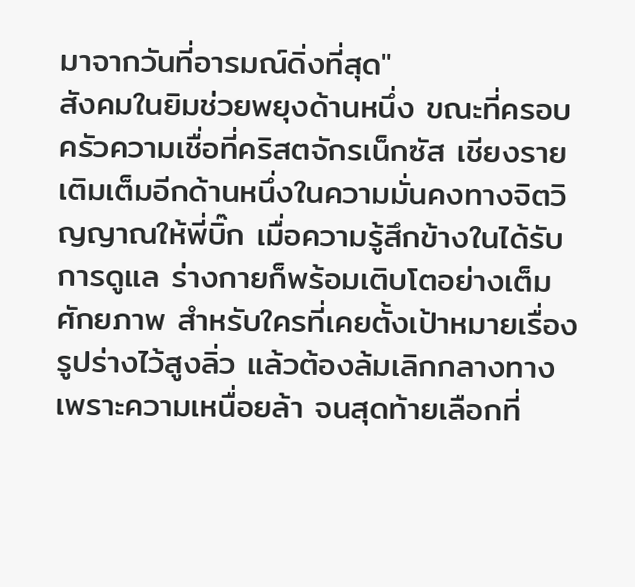มาจากวันที่อารมณ์ดิ่งที่สุด"
สังคมในยิมช่วยพยุงด้านหนึ่ง ขณะที่ครอบครัวความเชื่อที่คริสตจักรเน็กซัส เชียงราย เติมเต็มอีกด้านหนึ่งในความมั่นคงทางจิตวิญญาณให้พี่บิ๊ก เมื่อความรู้สึกข้างในได้รับการดูแล ร่างกายก็พร้อมเติบโตอย่างเต็มศักยภาพ สำหรับใครที่เคยตั้งเป้าหมายเรื่องรูปร่างไว้สูงลิ่ว แล้วต้องล้มเลิกกลางทางเพราะความเหนื่อยล้า จนสุดท้ายเลือกที่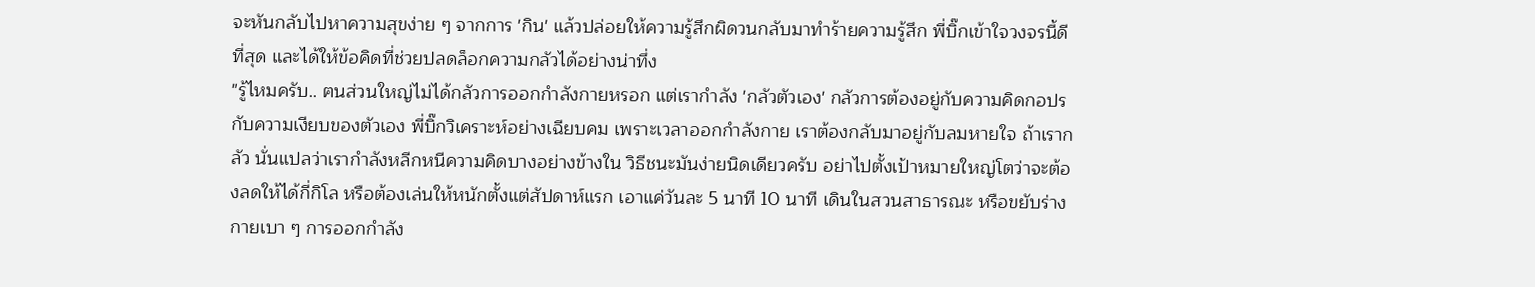จะหันกลับไปหาความสุขง่าย ๆ จากการ 'กิน' แล้วปล่อยให้ความรู้สึกผิดวนกลับมาทำร้ายความรู้สึก พี่บิ๊กเข้าใจวงจรนี้ดีที่สุด และได้ให้ข้อคิดที่ช่วยปลดล็อกความกลัวได้อย่างน่าทึ่ง
"รู้ไหมครับ.. ฅนส่วนใหญ่ไม่ได้กลัวการออกกำลังกายหรอก แต่เรากำลัง 'กลัวตัวเอง' กลัวการต้องอยู่กับความคิดกอปรกับความเงียบของตัวเอง พี่บิ๊กวิเคราะห์อย่างเฉียบคม เพราะเวลาออกกำลังกาย เราต้องกลับมาอยู่กับลมหายใจ ถ้าเรากลัว นั่นแปลว่าเรากำลังหลีกหนีความคิดบางอย่างข้างใน วิธีชนะมันง่ายนิดเดียวครับ อย่าไปตั้งเป้าหมายใหญ่โตว่าจะต้องลดให้ได้กี่กิโล หรือต้องเล่นให้หนักตั้งแต่สัปดาห์แรก เอาแค่วันละ 5 นาที 10 นาที เดินในสวนสาธารณะ หรือขยับร่างกายเบา ๆ การออกกำลัง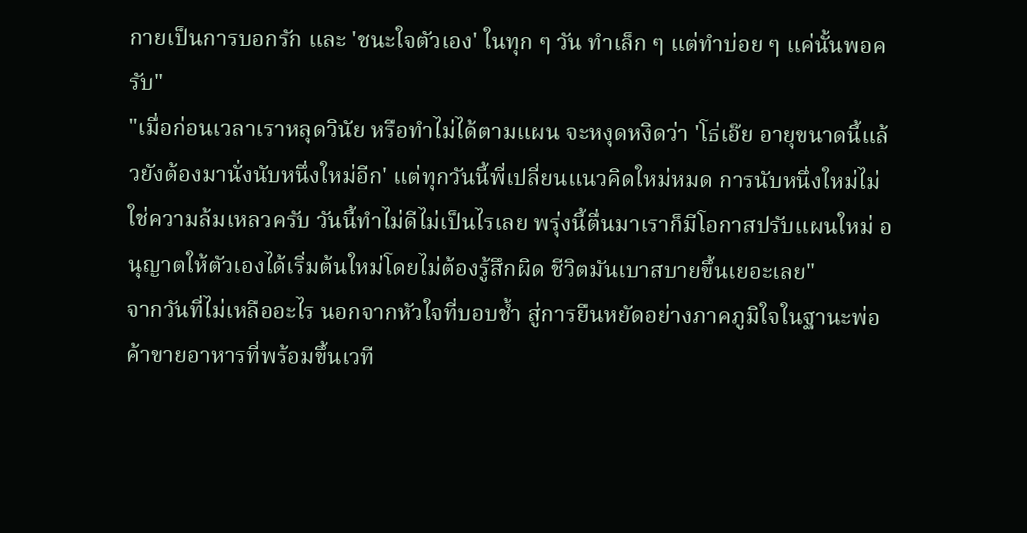กายเป็นการบอกรัก และ 'ชนะใจตัวเอง' ในทุก ๆ วัน ทำเล็ก ๆ แต่ทำบ่อย ๆ แค่นั้นพอครับ"
"เมื่อก่อนเวลาเราหลุดวินัย หรือทำไม่ได้ตามแผน จะหงุดหงิดว่า 'โธ่เอ๊ย อายุขนาดนี้แล้วยังต้องมานั่งนับหนึ่งใหม่อีก' แต่ทุกวันนี้พี่เปลี่ยนแนวคิดใหม่หมด การนับหนึ่งใหม่ไม่ใช่ความล้มเหลวครับ วันนี้ทำไม่ดีไม่เป็นไรเลย พรุ่งนี้ตื่นมาเราก็มีโอกาสปรับแผนใหม่ อนุญาตให้ตัวเองได้เริ่มต้นใหม่โดยไม่ต้องรู้สึกผิด ชีวิตมันเบาสบายขึ้นเยอะเลย"
จากวันที่ไม่เหลืออะไร นอกจากหัวใจที่บอบช้ำ สู่การยืนหยัดอย่างภาคภูมิใจในฐานะพ่อค้าขายอาหารที่พร้อมขึ้นเวที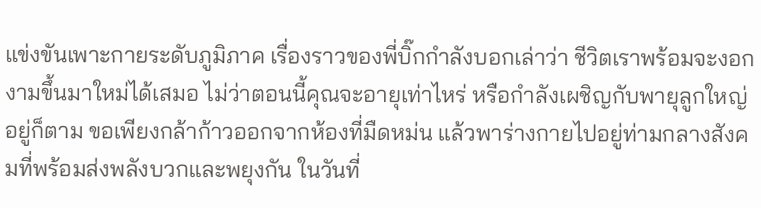แข่งขันเพาะกายระดับภูมิภาค เรื่องราวของพี่บิ๊กกำลังบอกเล่าว่า ชีวิตเราพร้อมจะงอกงามขึ้นมาใหม่ได้เสมอ ไม่ว่าตอนนี้คุณจะอายุเท่าไหร่ หรือกำลังเผชิญกับพายุลูกใหญ่อยู่ก็ตาม ขอเพียงกล้าก้าวออกจากห้องที่มืดหม่น แล้วพาร่างกายไปอยู่ท่ามกลางสังคมที่พร้อมส่งพลังบวกและพยุงกัน ในวันที่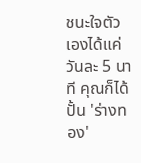ชนะใจตัวเองได้แค่วันละ 5 นาที คุณก็ได้ปั้น 'ร่างทอง'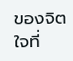ของจิตใจที่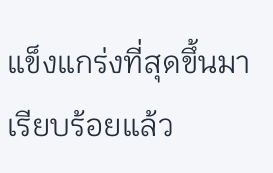แข็งแกร่งที่สุดขึ้นมาเรียบร้อยแล้ว